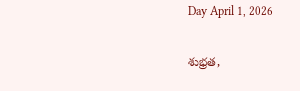Day April 1, 2026

శుభ్రత,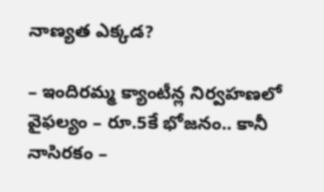నాణ్యత ఎక్కడ?

– ఇందిరమ్మ క్యాంటీన్ల నిర్వహణలో వైఫల్యం – రూ.5కే భోజనం.. కానీ నాసిరకం –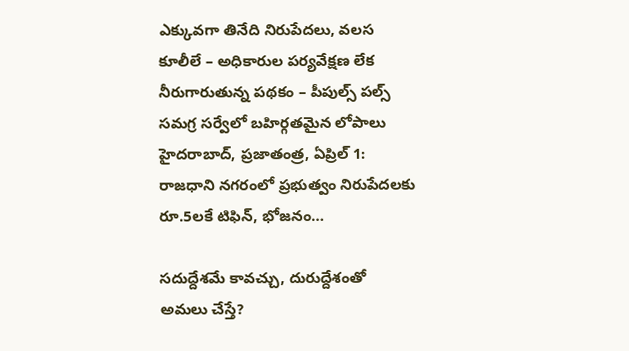ఎక్కువగా తినేది నిరుపేదలు, వలస కూలీలే – అధికారుల పర్యవేక్షణ లేక నీరుగారుతున్న పథకం – పీపుల్స్ పల్స్ సమగ్ర సర్వేలో బహిర్గతమైన లోపాలు హైదరాబాద్, ప్రజాతంత్ర, ఏప్రిల్ 1: రాజధాని నగరంలో ప్రభుత్వం నిరుపేదలకు రూ.5లకే టిఫిన్, భోజనం…

సదుద్దేశమే కావచ్చు, దురుద్దేశంతో అమలు చేస్తే?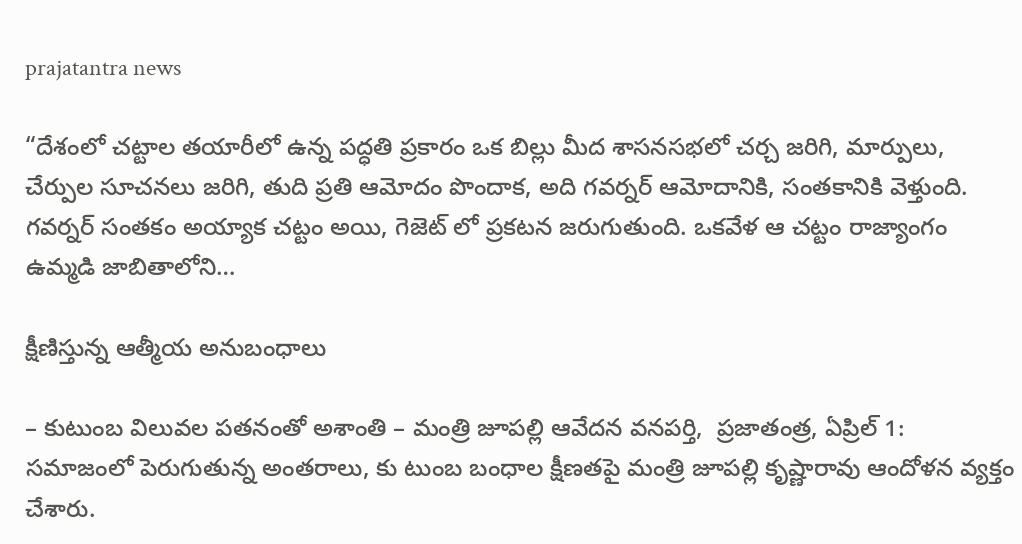prajatantra news

“దేశంలో చట్టాల తయారీలో ఉన్న పద్ధతి ప్రకారం ఒక బిల్లు మీద శాసనసభలో చర్చ జరిగి, మార్పులు, చేర్పుల సూచనలు జరిగి, తుది ప్రతి ఆమోదం పొందాక, అది గవర్నర్ ఆమోదానికి, సంతకానికి వెళ్తుంది. గవర్నర్ సంతకం అయ్యాక చట్టం అయి, గెజెట్ లో ప్రకటన జరుగుతుంది. ఒకవేళ ఆ చట్టం రాజ్యాంగం ఉమ్మడి జాబితాలోని…

క్షీణిస్తున్న ఆత్మీయ అనుబంధాలు

– కుటుంబ విలువల పతనంతో అశాంతి – మంత్రి జూపల్లి ఆవేదన వనపర్తి,  ప్రజాతంత్ర, ఏప్రిల్ 1: సమాజంలో పెరుగుతున్న అంతరాలు, కు టుంబ బంధాల క్షీణతపై మంత్రి జూపల్లి కృష్ణారావు ఆందోళన వ్యక్తం చేశారు.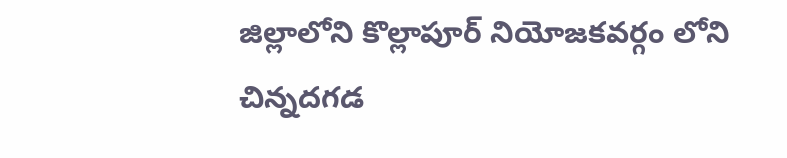జిల్లాలోని కొల్లాపూర్ నియోజకవర్గం లోని చిన్నదగడ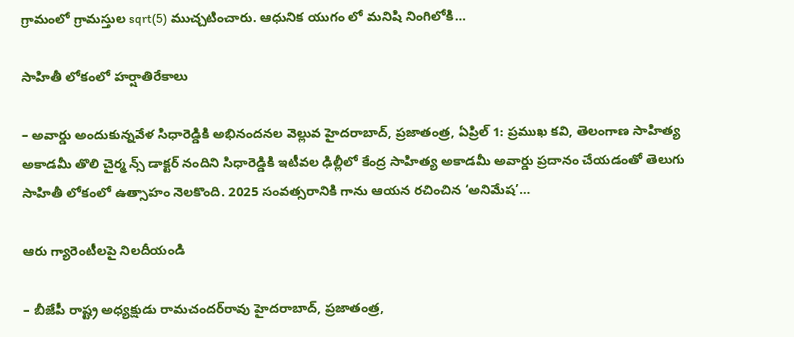గ్రామంలో గ్రామస్తుల sqrt(5) ముచ్చటించారు. ఆధునిక యుగం లో మనిషి నింగిలోకి…

సాహితీ లోకంలో హర్షాతిరేకాలు

– అవార్డు అందుకున్నవేళ సిధారెడ్డికి అభినందనల వెల్లువ హైదరాబాద్, ప్రజాతంత్ర, ఏప్రిల్ 1: ప్రముఖ కవి, తెలంగాణ సాహిత్య అకాడమీ తొలి చైర్మ న్స్ డాక్టర్ నందిని సిధారెడ్డికి ఇటీవల ఢిల్లీలో కేంద్ర సాహిత్య అకాడమీ అవార్డు ప్రదానం చేయడంతో తెలుగు సాహితీ లోకంలో ఉత్సాహం నెలకొంది. 2025 సంవత్సరానికి గాను ఆయన రచించిన ‘అనిమేష’…

ఆరు గ్యారెంటీలపై నిలదీయండి

– బీజేపీ రాష్ట్ర అధ్యక్షుడు రామచందర్‌రావు హైదరాబాద్, ప్రజాతంత్ర,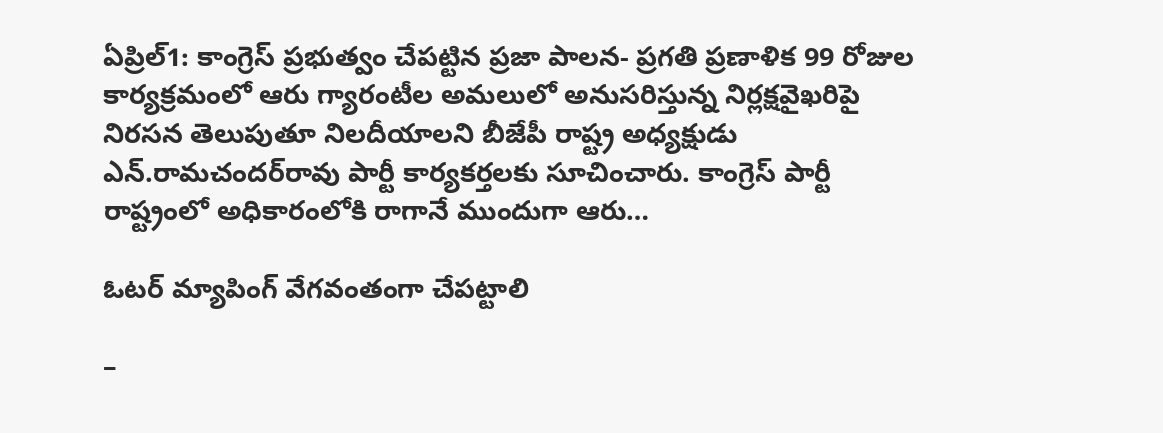ఏప్రిల్1: కాంగ్రెస్ ప్రభుత్వం చేపట్టిన ప్రజా పాలన- ప్రగతి ప్రణాళిక 99 రోజుల కార్యక్రమంలో ఆరు గ్యారంటీల అమలులో అనుసరిస్తున్న నిర్లక్షవైఖరిపై నిరసన తెలుపుతూ నిలదీయాలని బీజేపీ రాష్ట్ర అధ్యక్షుడు ఎన్‌.రామచందర్‌రావు పార్టీ కార్యకర్తలకు సూచించారు. కాంగ్రెస్ పార్టీ రాష్ట్రంలో అధికారంలోకి రాగానే ముందుగా ఆరు…

ఓటర్ మ్యాపింగ్ వేగవంతంగా చేపట్టాలి

–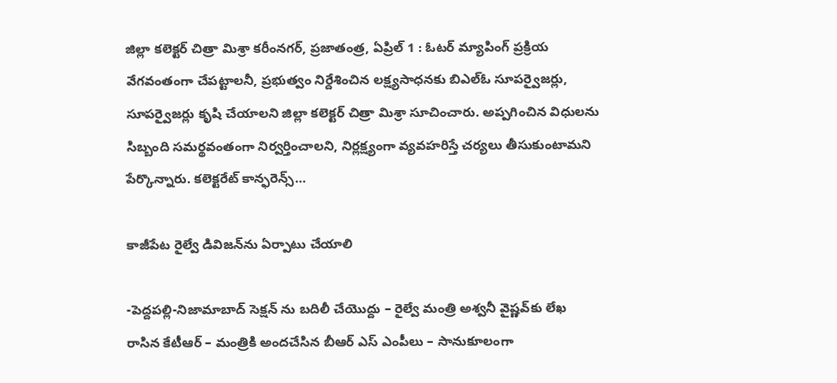జిల్లా కలెక్టర్ చిత్రా మిశ్రా కరీంనగర్, ప్రజాతంత్ర, ఏప్రిల్ 1 : ఓటర్ మ్యాపింగ్ ప్రక్రియ వేగవంతంగా చేపట్టాలనీ, ప్రభుత్వం నిర్దేశించిన లక్ష్యసాధనకు బిఎల్ఓ సూపర్వైజర్లు, సూపర్వైజర్లు కృషి చేయాలని జిల్లా కలెక్టర్ చిత్రా మిశ్రా సూచించారు. అప్పగించిన విధులను సిబ్బంది సమర్థవంతంగా నిర్వర్తించాలని, నిర్లక్ష్యంగా వ్యవహరిస్తే చర్యలు తీసుకుంటామని పేర్కొన్నారు. కలెక్టరేట్ కాన్ఫరెన్స్…

కాజీపేట రైల్వే డివిజ‌న్‌ను ఏర్పాటు చేయాలి

-పెద్ద‌ప‌ల్లి-నిజామాబాద్ సెక్ష‌న్ ను బ‌దిలీ చేయొద్దు – రైల్వే మంత్రి అశ్వ‌నీ వైష్ణ‌వ్‌కు లేఖ రాసిన కేటీఆర్‌ – మంత్రికి అంద‌చేసిన బీఆర్ ఎస్ ఎంపీలు – సానుకూలంగా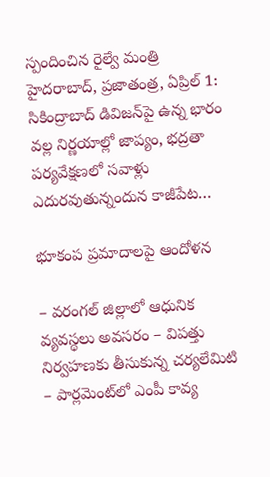స్పందించిన రైల్వే మంత్రి హైద‌రాబాద్‌, ప్ర‌జాతంత్ర‌, ఏప్రిల్ 1: సికింద్రాబాద్ డివిజన్‌పై ఉన్న భారం వల్ల నిర్ణయాల్లో జాప్యం, భద్రతా పర్యవేక్షణలో సవాళ్లు ఎదురవుతున్నందున‌ కాజీపేట…

భూకంప ప్ర‌మాదాల‌పై ఆందోళ‌న‌

– వ‌రంగ‌ల్ జిల్లాలో ఆధునిక వ్య‌వ‌స్థ‌లు అవ‌స‌రం – విప‌త్తు నిర్వ‌హ‌ణకు తీసుకున్న చ‌ర్య‌లేమిటి – పార్ల‌మెంట్‌లో ఎంపీ కావ్య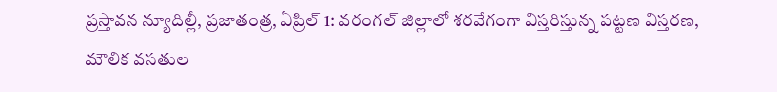ప్ర‌స్తావ‌న‌ న్యూదిల్లీ, ప్ర‌జాతంత్ర‌, ఏప్రిల్ 1: వరంగల్ జిల్లాలో శరవేగంగా విస్తరిస్తున్న పట్టణ విస్తరణ, మౌలిక వసతుల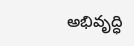అభివృద్ధి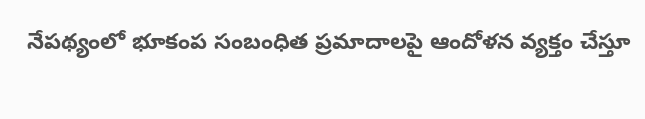నేపథ్యంలో భూకంప సంబంధిత ప్రమాదాలపై ఆందోళన వ్యక్తం చేస్తూ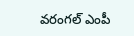వరంగల్ ఎంపీ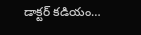డాక్టర్ కడియం…